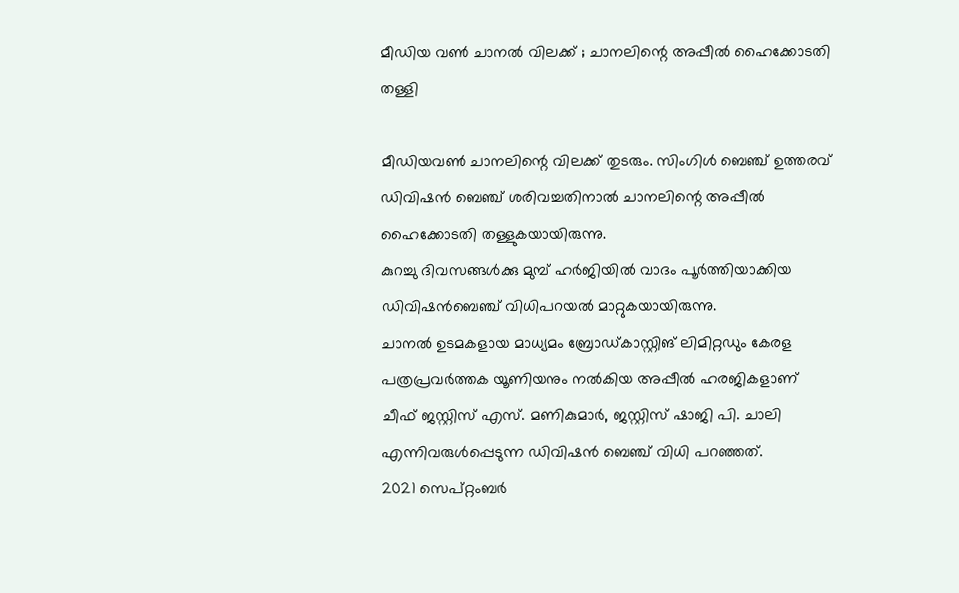മീഡിയ വണ്‍ ചാനല്‍ വിലക്ക് ; ചാനലിന്റെ അപ്പീല്‍ ഹൈക്കോടതി തള്ളി

മീഡിയവണ്‍ ചാനലിന്റെ വിലക്ക് തുടരും. സിംഗിള്‍ ബെഞ്ച് ഉത്തരവ് ഡിവിഷന്‍ ബെഞ്ച് ശരിവച്ചതിനാല്‍ ചാനലിന്റെ അപ്പീല്‍ ഹൈക്കോടതി തള്ളുകയായിരുന്നു.
കുറച്ചു ദിവസങ്ങള്‍ക്കു മുമ്പ് ഹര്‍ജിയില്‍ വാദം പൂര്‍ത്തിയാക്കിയ ഡിവിഷന്‍ബെഞ്ച് വിധിപറയല്‍ മാറ്റുകയായിരുന്നു.
ചാനല്‍ ഉടമകളായ മാധ്യമം ബ്രോഡ്കാസ്റ്റിങ് ലിമിറ്റഡും കേരള പത്രപ്രവര്‍ത്തക യൂണിയനും നല്‍കിയ അപ്പീല്‍ ഹരജികളാണ് ചീഫ് ജസ്റ്റിസ് എസ്. മണികുമാര്‍, ജസ്റ്റിസ് ഷാജി പി. ചാലി എന്നിവരുള്‍പ്പെടുന്ന ഡിവിഷന്‍ ബെഞ്ച് വിധി പറഞ്ഞത്.
2021 സെപ്റ്റംബര്‍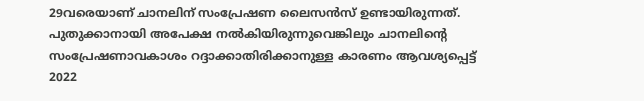29വരെയാണ് ചാനലിന് സംപ്രേഷണ ലൈസന്‍സ് ഉണ്ടായിരുന്നത്. പുതുക്കാനായി അപേക്ഷ നല്‍കിയിരുന്നുവെങ്കിലും ചാനലിന്റെ സംപ്രേഷണാവകാശം റദ്ദാക്കാതിരിക്കാനുള്ള കാരണം ആവശ്യപ്പെട്ട് 2022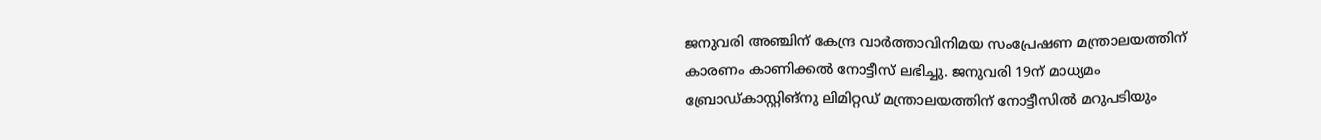ജനുവരി അഞ്ചിന് കേന്ദ്ര വാര്‍ത്താവിനിമയ സംപ്രേഷണ മന്ത്രാലയത്തിന് കാരണം കാണിക്കല്‍ നോട്ടീസ് ലഭിച്ചു. ജനുവരി 19ന് മാധ്യമം ബ്രോഡ്കാസ്റ്റിങ്‌നു ലിമിറ്റഡ് മന്ത്രാലയത്തിന് നോട്ടീസില്‍ മറുപടിയും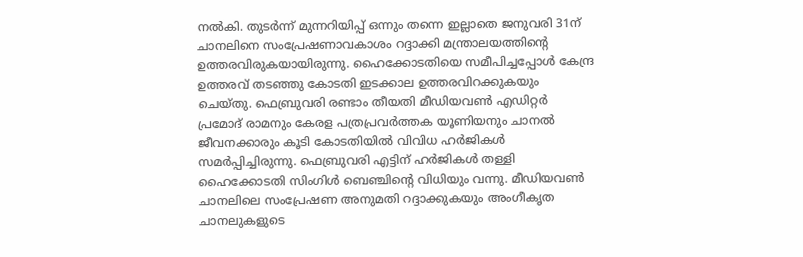നല്‍കി. തുടര്‍ന്ന് മുന്നറിയിപ്പ് ഒന്നും തന്നെ ഇല്ലാതെ ജനുവരി 31ന് ചാനലിനെ സംപ്രേഷണാവകാശം റദ്ദാക്കി മന്ത്രാലയത്തിന്റെ ഉത്തരവിരുകയായിരുന്നു. ഹൈക്കോടതിയെ സമീപിച്ചപ്പോള്‍ കേന്ദ്ര ഉത്തരവ് തടഞ്ഞു കോടതി ഇടക്കാല ഉത്തരവിറക്കുകയും ചെയ്തു. ഫെബ്രുവരി രണ്ടാം തീയതി മീഡിയവണ്‍ എഡിറ്റര്‍ പ്രമോദ് രാമനും കേരള പത്രപ്രവര്‍ത്തക യൂണിയനും ചാനല്‍ ജീവനക്കാരും കൂടി കോടതിയില്‍ വിവിധ ഹര്‍ജികള്‍ സമര്‍പ്പിച്ചിരുന്നു. ഫെബ്രുവരി എട്ടിന് ഹര്‍ജികള്‍ തള്ളി ഹൈക്കോടതി സിംഗിള്‍ ബെഞ്ചിന്റെ വിധിയും വന്നു. മീഡിയവണ്‍ ചാനലിലെ സംപ്രേഷണ അനുമതി റദ്ദാക്കുകയും അംഗീകൃത ചാനലുകളുടെ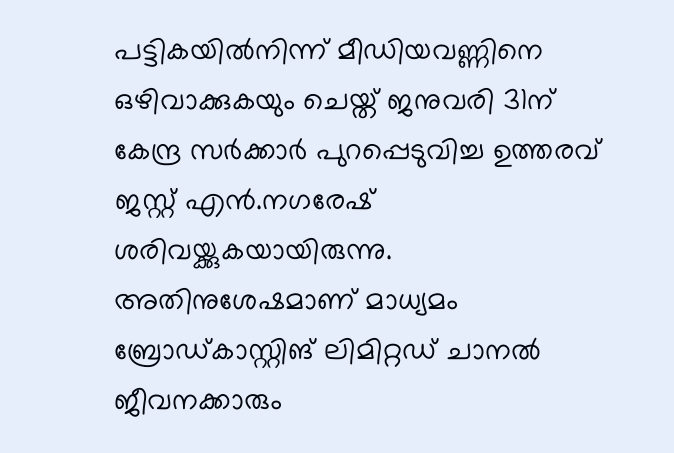പട്ടികയില്‍നിന്ന് മീഡിയവണ്ണിനെ ഒഴിവാക്കുകയും ചെയ്ത് ജനുവരി 31ന് കേന്ദ്ര സര്‍ക്കാര്‍ പുറപ്പെടുവിച്ച ഉത്തരവ് ജസ്റ്റ് എന്‍.നഗരേഷ് ശരിവയ്ക്കുകയായിരുന്നു. അതിനുശേഷമാണ് മാധ്യമം ബ്രോഡ്കാസ്റ്റിങ് ലിമിറ്റഡ് ചാനല്‍ ജീവനക്കാരും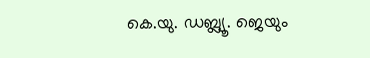കെ.യു. ഡബ്ല്യൂ. ജെയും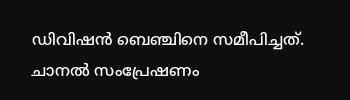ഡിവിഷന്‍ ബെഞ്ചിനെ സമീപിച്ചത്.
ചാനല്‍ സംപ്രേഷണം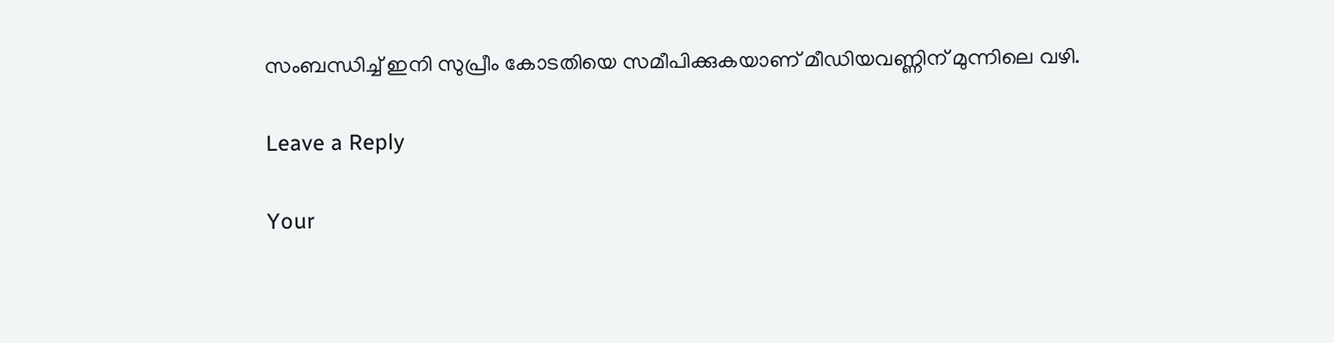സംബന്ധിച്ച് ഇനി സുപ്രീം കോടതിയെ സമീപിക്കുകയാണ് മീഡിയവണ്ണിന് മുന്നിലെ വഴി.

Leave a Reply

Your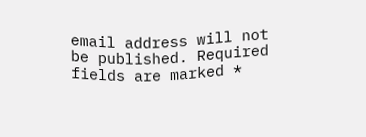email address will not be published. Required fields are marked *